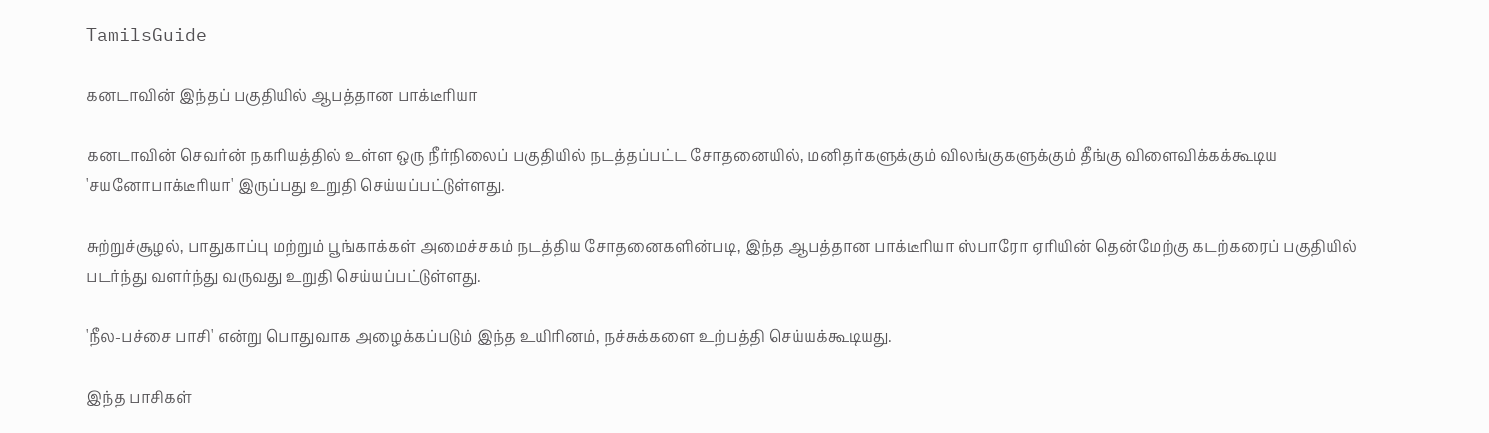TamilsGuide

கனடாவின் இந்தப் பகுதியில் ஆபத்தான பாக்டீரியா

கனடாவின் செவர்ன் நகரியத்தில் உள்ள ஒரு நீர்நிலைப் பகுதியில் நடத்தப்பட்ட சோதனையில், மனிதர்களுக்கும் விலங்குகளுக்கும் தீங்கு விளைவிக்கக்கூடிய 'சயனோபாக்டீரியா' இருப்பது உறுதி செய்யப்பட்டுள்ளது.

சுற்றுச்சூழல், பாதுகாப்பு மற்றும் பூங்காக்கள் அமைச்சகம் நடத்திய சோதனைகளின்படி, இந்த ஆபத்தான பாக்டீரியா ஸ்பாரோ ஏரியின் தென்மேற்கு கடற்கரைப் பகுதியில் படர்ந்து வளர்ந்து வருவது உறுதி செய்யப்பட்டுள்ளது.

'நீல-பச்சை பாசி' என்று பொதுவாக அழைக்கப்படும் இந்த உயிரினம், நச்சுக்களை உற்பத்தி செய்யக்கூடியது.

இந்த பாசிகள்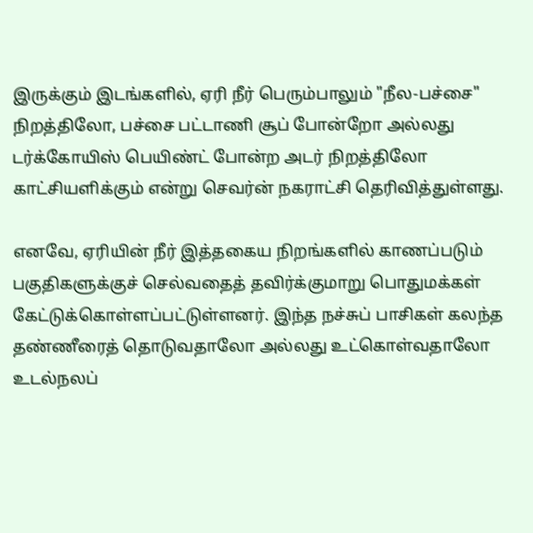இருக்கும் இடங்களில், ஏரி நீர் பெரும்பாலும் "நீல-பச்சை" நிறத்திலோ, பச்சை பட்டாணி சூப் போன்றோ அல்லது டர்க்கோயிஸ் பெயிண்ட் போன்ற அடர் நிறத்திலோ காட்சியளிக்கும் என்று செவர்ன் நகராட்சி தெரிவித்துள்ளது.

எனவே, ஏரியின் நீர் இத்தகைய நிறங்களில் காணப்படும் பகுதிகளுக்குச் செல்வதைத் தவிர்க்குமாறு பொதுமக்கள் கேட்டுக்கொள்ளப்பட்டுள்ளனர். இந்த நச்சுப் பாசிகள் கலந்த தண்ணீரைத் தொடுவதாலோ அல்லது உட்கொள்வதாலோ உடல்நலப்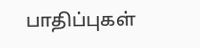பாதிப்புகள்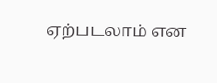ஏற்படலாம் என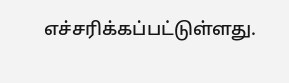எச்சரிக்கப்பட்டுள்ளது.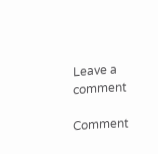Leave a comment

Comment